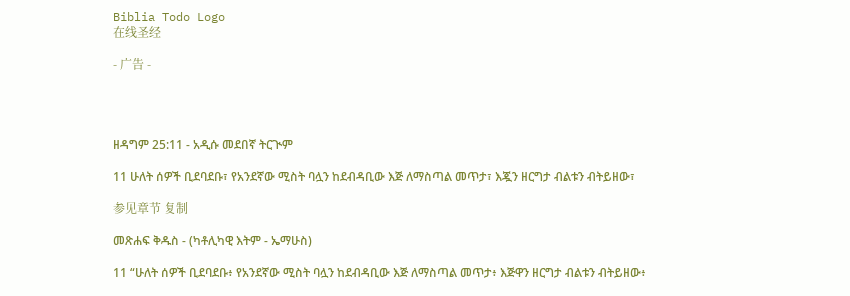Biblia Todo Logo
在线圣经

- 广告 -




ዘዳግም 25:11 - አዲሱ መደበኛ ትርጒም

11 ሁለት ሰዎች ቢደባደቡ፣ የአንደኛው ሚስት ባሏን ከደብዳቢው እጅ ለማስጣል መጥታ፣ እጇን ዘርግታ ብልቱን ብትይዘው፣

参见章节 复制

መጽሐፍ ቅዱስ - (ካቶሊካዊ እትም - ኤማሁስ)

11 “ሁለት ሰዎች ቢደባደቡ፥ የአንደኛው ሚስት ባሏን ከደብዳቢው እጅ ለማስጣል መጥታ፥ እጅዋን ዘርግታ ብልቱን ብትይዘው፥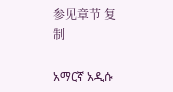参见章节 复制

አማርኛ አዲሱ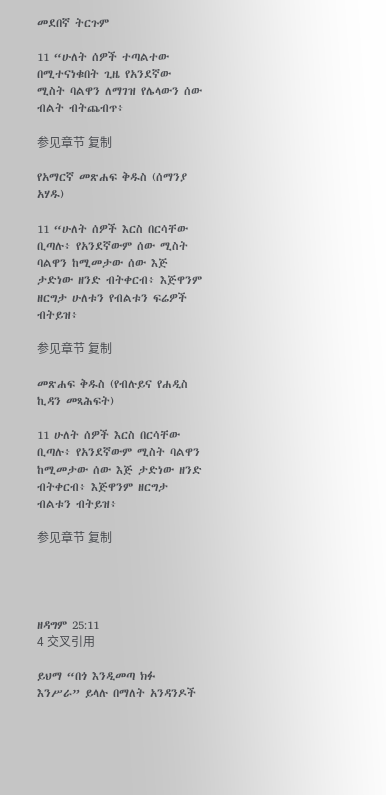መደበኛ ትርጉም

11 “ሁለት ሰዎች ተጣልተው በሚተናነቁበት ጊዜ የአንደኛው ሚስት ባልዋን ለማገዝ የሌላውን ሰው ብልት ብትጨብጥ፥

参见章节 复制

የአማርኛ መጽሐፍ ቅዱስ (ሰማንያ አሃዱ)

11 “ሁለት ሰዎች እርስ በርሳቸው ቢጣሉ፥ የአንደኛውም ሰው ሚስት ባልዋን ከሚመታው ሰው እጅ ታድነው ዘንድ ብትቀርብ፥ እጅዋንም ዘርግታ ሁለቱን የብልቱን ፍሬዎች ብትይዝ፥

参见章节 复制

መጽሐፍ ቅዱስ (የብሉይና የሐዲስ ኪዳን መጻሕፍት)

11 ሁለት ሰዎች እርስ በርሳቸው ቢጣሉ፥ የአንደኛውም ሚስት ባልዋን ከሚመታው ሰው እጅ ታድነው ዘንድ ብትቀርብ፥ እጅዋንም ዘርግታ ብልቱን ብትይዝ፥

参见章节 复制




ዘዳግም 25:11
4 交叉引用

ይህማ “በጎ እንዲመጣ ክፉ እንሥራ” ይላሉ በማለት አንዳንዶች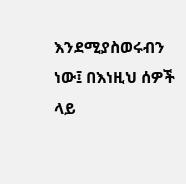እንደሚያስወሩብን ነው፤ በእነዚህ ሰዎች ላይ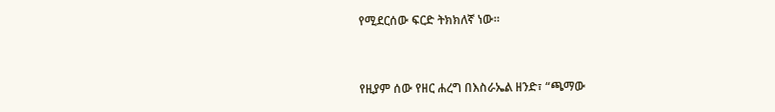የሚደርሰው ፍርድ ትክክለኛ ነው።


የዚያም ሰው የዘር ሐረግ በእስራኤል ዘንድ፣ “ጫማው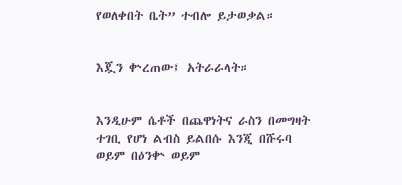የወለቀበት ቤት” ተብሎ ይታወቃል።


እጇን ቍረጠው፤ አትራራላት።


እንዲሁም ሴቶች በጨዋነትና ራስን በመግዛት ተገቢ የሆነ ልብስ ይልበሱ እንጂ በሹሩባ ወይም በዕንቍ ወይም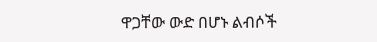ዋጋቸው ውድ በሆኑ ልብሶች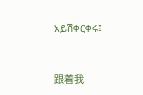አይሽቀርቀሩ፤


跟着我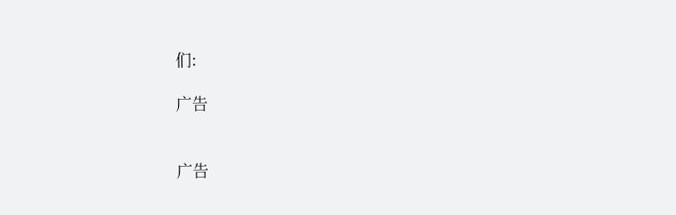们:

广告


广告